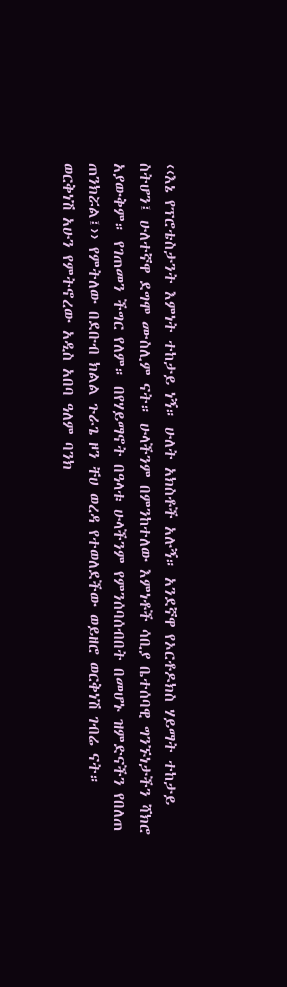‹‹እኔ የፕሮቴስታንት እምነት ተከታይ ነኝ። ሁለት አክስቶች አሉኝ። አንደኛዋ የኦርቶዶክስ ሃይማት ተከታይ ስትሆን፤ ሁለተኛዋ ደግሞ ሙስሊም ናት። ሁላችንም በምንከተለው እምነቶች ሳቢያ ቤተሰባዊ ግንኙነታችን ሻክሮ አያውቅም። የገጠመን ችግር የለም። በየሃይማኖት በዓላቱ ሁላችንም የምንሰባሰብበት በመሆኑ ዝምድናችን የበለጠ ጠንክሯል፤›› የምትለው በደቡብ ክልል ጉራጌ ዞን ቸሀ ወረዳ የተወለደችው ወይዘሮ ወርቅነሽ ገብሬ ናት።
ወርቅነሽ አሁን የምትኖረው አዲስ አበባ ዓለም ባንክ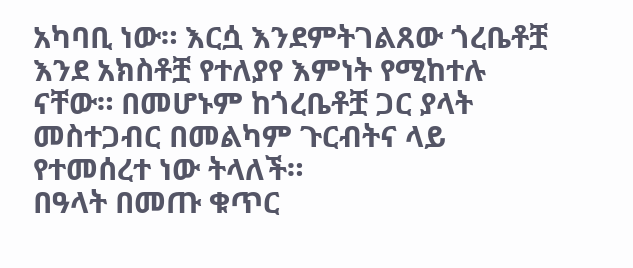አካባቢ ነው። እርሷ እንደምትገልጸው ጎረቤቶቿ እንደ አክስቶቿ የተለያየ እምነት የሚከተሉ ናቸው። በመሆኑም ከጎረቤቶቿ ጋር ያላት መስተጋብር በመልካም ጉርብትና ላይ የተመሰረተ ነው ትላለች።
በዓላት በመጡ ቁጥር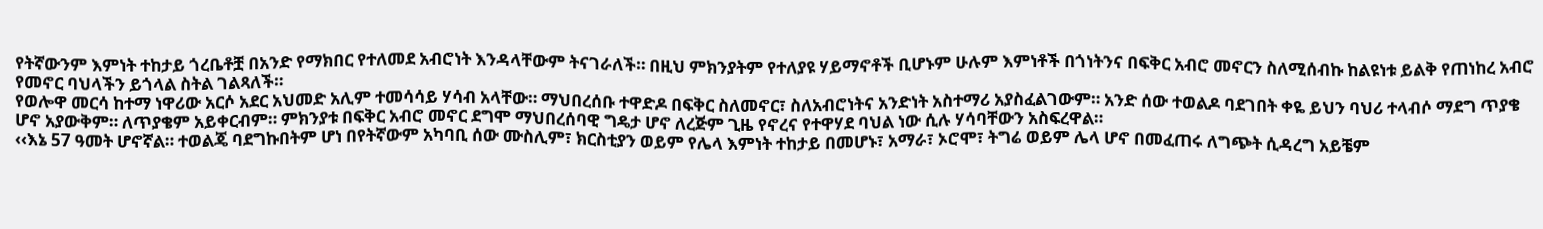የትኛውንም እምነት ተከታይ ጎረቤቶቿ በአንድ የማክበር የተለመደ አብሮነት እንዳላቸውም ትናገራለች። በዚህ ምክንያትም የተለያዩ ሃይማኖቶች ቢሆኑም ሁሉም እምነቶች በጎነትንና በፍቅር አብሮ መኖርን ስለሚሰብኩ ከልዩነቱ ይልቅ የጠነከረ አብሮ የመኖር ባህላችን ይጎላል ስትል ገልጻለች።
የወሎዋ መርሳ ከተማ ነዋሪው አርሶ አደር አህመድ አሊም ተመሳሳይ ሃሳብ አላቸው። ማህበረሰቡ ተዋድዶ በፍቅር ስለመኖር፣ ስለአብሮነትና አንድነት አስተማሪ አያስፈልገውም። አንድ ሰው ተወልዶ ባደገበት ቀዬ ይህን ባህሪ ተላብሶ ማደግ ጥያቄ ሆኖ አያውቅም። ለጥያቄም አይቀርብም። ምክንያቱ በፍቅር አብሮ መኖር ደግሞ ማህበረሰባዊ ግዴታ ሆኖ ለረጅም ጊዜ የኖረና የተዋሃደ ባህል ነው ሲሉ ሃሳባቸውን አስፍረዋል።
‹‹እኔ 57 ዓመት ሆኖኛል። ተወልጄ ባደግኩበትም ሆነ በየትኛውም አካባቢ ሰው ሙስሊም፣ ክርስቲያን ወይም የሌላ እምነት ተከታይ በመሆኑ፣ አማራ፣ ኦሮሞ፣ ትግሬ ወይም ሌላ ሆኖ በመፈጠሩ ለግጭት ሲዳረግ አይቼም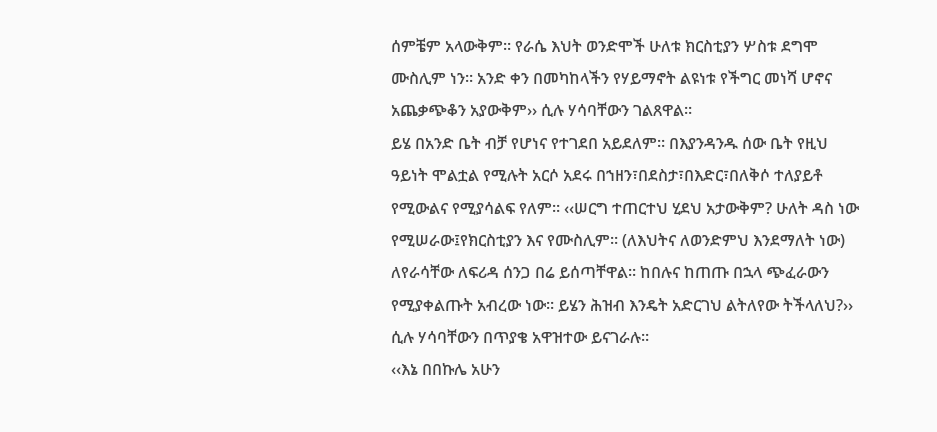ሰምቼም አላውቅም። የራሴ እህት ወንድሞች ሁለቱ ክርስቲያን ሦስቱ ደግሞ ሙስሊም ነን። አንድ ቀን በመካከላችን የሃይማኖት ልዩነቱ የችግር መነሻ ሆኖና አጨቃጭቆን አያውቅም›› ሲሉ ሃሳባቸውን ገልጸዋል።
ይሄ በአንድ ቤት ብቻ የሆነና የተገደበ አይደለም። በእያንዳንዱ ሰው ቤት የዚህ ዓይነት ሞልቷል የሚሉት አርሶ አደሩ በኀዘን፣በደስታ፣በእድር፣በለቅሶ ተለያይቶ የሚውልና የሚያሳልፍ የለም። ‹‹ሠርግ ተጠርተህ ሂደህ አታውቅም? ሁለት ዳስ ነው የሚሠራው፤የክርስቲያን እና የሙስሊም። (ለእህትና ለወንድምህ እንደማለት ነው) ለየራሳቸው ለፍሪዳ ሰንጋ በሬ ይሰጣቸዋል። ከበሉና ከጠጡ በኋላ ጭፈራውን የሚያቀልጡት አብረው ነው። ይሄን ሕዝብ እንዴት አድርገህ ልትለየው ትችላለህ?›› ሲሉ ሃሳባቸውን በጥያቄ አዋዝተው ይናገራሉ።
‹‹እኔ በበኩሌ አሁን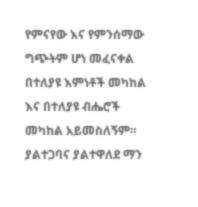የምናየው እና የምንሰማው ግጭትም ሆነ መፈናቀል በተለያዩ እምነቶች መካከል እና በተለያዩ ብሔሮች መካከል አይመስለኝም። ያልተጋባና ያልተዋለደ ማን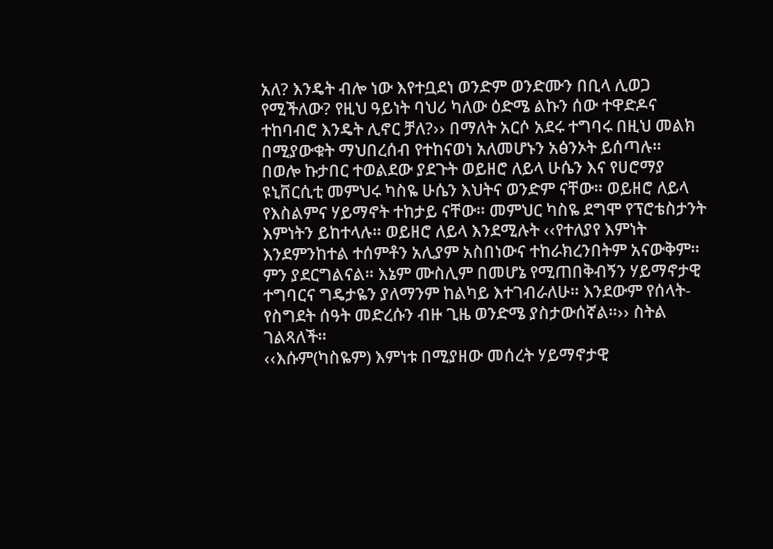አለ? እንዴት ብሎ ነው እየተቧደነ ወንድም ወንድሙን በቢላ ሊወጋ የሚችለው? የዚህ ዓይነት ባህሪ ካለው ዕድሜ ልኩን ሰው ተዋድዶና ተከባብሮ እንዴት ሊኖር ቻለ?›› በማለት አርሶ አደሩ ተግባሩ በዚህ መልክ በሚያውቁት ማህበረሰብ የተከናወነ አለመሆኑን አፅንኦት ይሰጣሉ።
በወሎ ኩታበር ተወልደው ያደጉት ወይዘሮ ለይላ ሁሴን እና የሀሮማያ ዩኒቨርሲቲ መምህሩ ካስዬ ሁሴን እህትና ወንድም ናቸው። ወይዘሮ ለይላ የእስልምና ሃይማኖት ተከታይ ናቸው። መምህር ካስዬ ደግሞ የፕሮቴስታንት እምነትን ይከተላሉ። ወይዘሮ ለይላ እንደሚሉት ‹‹የተለያየ እምነት እንደምንከተል ተሰምቶን አሊያም አስበነውና ተከራክረንበትም አናውቅም። ምን ያደርግልናል። እኔም ሙስሊም በመሆኔ የሚጠበቅብኝን ሃይማኖታዊ ተግባርና ግዴታዬን ያለማንም ከልካይ እተገብራለሁ። እንደውም የሰላት-የስግደት ሰዓት መድረሱን ብዙ ጊዜ ወንድሜ ያስታውሰኛል።›› ስትል ገልጻለች።
‹‹እሱም(ካስዬም) እምነቱ በሚያዘው መሰረት ሃይማኖታዊ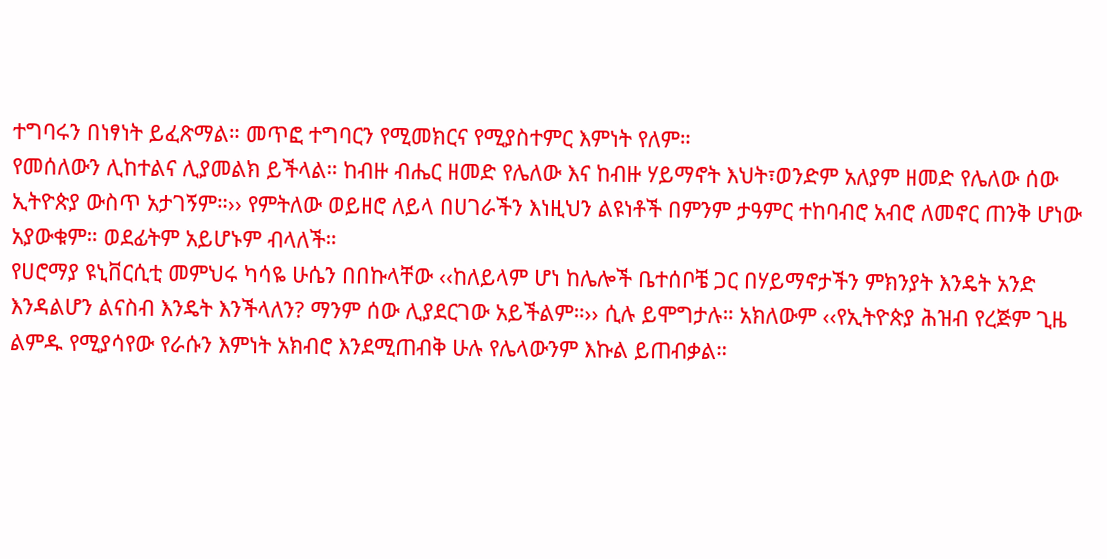ተግባሩን በነፃነት ይፈጽማል። መጥፎ ተግባርን የሚመክርና የሚያስተምር እምነት የለም።
የመሰለውን ሊከተልና ሊያመልክ ይችላል። ከብዙ ብሔር ዘመድ የሌለው እና ከብዙ ሃይማኖት እህት፣ወንድም አለያም ዘመድ የሌለው ሰው ኢትዮጵያ ውስጥ አታገኝም።›› የምትለው ወይዘሮ ለይላ በሀገራችን እነዚህን ልዩነቶች በምንም ታዓምር ተከባብሮ አብሮ ለመኖር ጠንቅ ሆነው አያውቁም። ወደፊትም አይሆኑም ብላለች።
የሀሮማያ ዩኒቨርሲቲ መምህሩ ካሳዬ ሁሴን በበኩላቸው ‹‹ከለይላም ሆነ ከሌሎች ቤተሰቦቼ ጋር በሃይማኖታችን ምክንያት እንዴት አንድ እንዳልሆን ልናስብ እንዴት እንችላለን? ማንም ሰው ሊያደርገው አይችልም።›› ሲሉ ይሞግታሉ። አክለውም ‹‹የኢትዮጵያ ሕዝብ የረጅም ጊዜ ልምዱ የሚያሳየው የራሱን እምነት አክብሮ እንደሚጠብቅ ሁሉ የሌላውንም እኩል ይጠብቃል።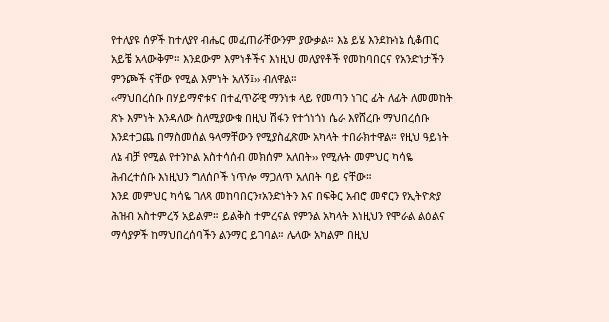የተለያዩ ሰዎች ከተለያየ ብሔር መፈጠራቸውንም ያውቃል። እኔ ይሄ እንደኩነኔ ሲቆጠር አይቼ አላውቅም። እንደውም እምነቶችና እነዚህ መለያየቶች የመከባበርና የአንድነታችን ምንጮች ናቸው የሚል እምነት አለኝ፤›› ብለዋል።
‹‹ማህበረሰቡ በሃይማኖቱና በተፈጥሯዊ ማንነቱ ላይ የመጣን ነገር ፊት ለፊት ለመመከት ጽኑ እምነት እንዳለው ስለሚያውቁ በዚህ ሽፋን የተጎነጎነ ሴራ እየሸረቡ ማህበረሰቡ እንደተጋጨ በማስመሰል ዓላማቸውን የሚያስፈጽሙ አካላት ተበራክተዋል። የዚህ ዓይነት ለኔ ብቻ የሚል የተንኮል አስተሳሰብ መክሰም አለበት›› የሚሉት መምህር ካሳዬ ሕብረተሰቡ እነዚህን ግለሰቦች ነጥሎ ማጋለጥ አለበት ባይ ናቸው።
እንደ መምህር ካሳዬ ገለጻ መከባበርን፣አንድነትን እና በፍቅር አብሮ መኖርን የኢትዮጵያ ሕዝብ አስተምረኝ አይልም። ይልቅስ ተምረናል የምንል አካላት እነዚህን የሞራል ልዕልና ማሳያዎች ከማህበረሰባችን ልንማር ይገባል። ሌላው አካልም በዚህ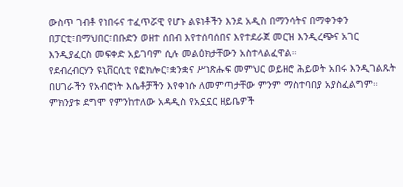ውስጥ ገብቶ የነበሩና ተፈጥሯዊ የሆኑ ልዩነቶችን እንደ አዲስ በማንሳትና በማቀንቀን በፓርቲ፣በማህበር፣በቡድን ወዘተ ሰበብ እየተሰባሰበና እየተደራጀ መርዝ እንዲረጭና አገር እንዲያፈርስ መፍቀድ አይገባም ሲሉ መልዕክታቸውን አስተላልፈዋል።
የደብረብርሃን ዩኒቨርሲቲ የፎክሎር፣ቋንቋና ሥነጽሑፍ መምህር ወይዘሮ ሕይወት አበሩ እንዲገልጹት በሀገራችን የአብሮነት እሴቶቻችን እየቀነሱ ለመምጣታቸው ምንም ማስተባበያ አያስፈልግም። ምክንያቱ ደግሞ የምንከተለው አዳዲስ የአኗኗር ዘይቤዎች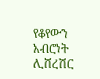የቆየውን አብሮነት ሊሸረሽር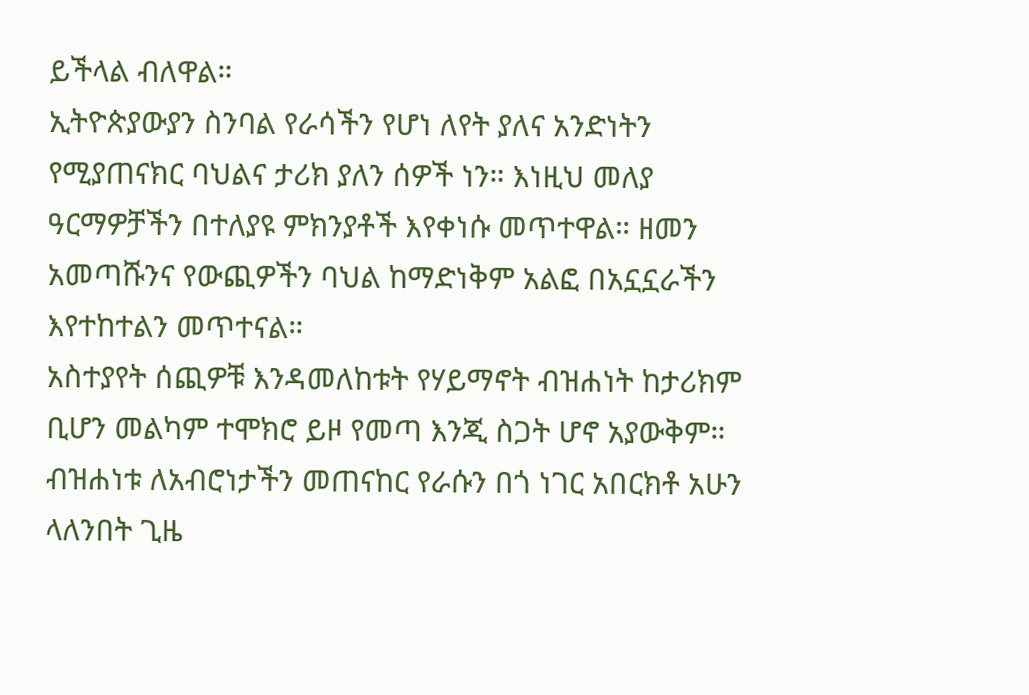ይችላል ብለዋል።
ኢትዮጵያውያን ስንባል የራሳችን የሆነ ለየት ያለና አንድነትን የሚያጠናክር ባህልና ታሪክ ያለን ሰዎች ነን። እነዚህ መለያ ዓርማዎቻችን በተለያዩ ምክንያቶች እየቀነሱ መጥተዋል። ዘመን አመጣሹንና የውጪዎችን ባህል ከማድነቅም አልፎ በአኗኗራችን እየተከተልን መጥተናል።
አስተያየት ሰጪዎቹ እንዳመለከቱት የሃይማኖት ብዝሐነት ከታሪክም ቢሆን መልካም ተሞክሮ ይዞ የመጣ እንጂ ስጋት ሆኖ አያውቅም። ብዝሐነቱ ለአብሮነታችን መጠናከር የራሱን በጎ ነገር አበርክቶ አሁን ላለንበት ጊዜ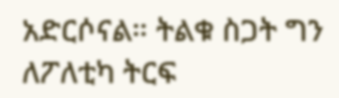አድርሶናል። ትልቁ ስጋት ግን ለፖለቲካ ትርፍ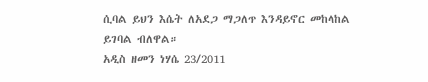ሲባል ይህን እሴት ለአደጋ ማጋለጥ እንዳይኖር መከላከል ይገባል ብለዋል።
አዲስ ዘመን ነሃሴ 23/2011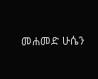መሐመድ ሁሴን